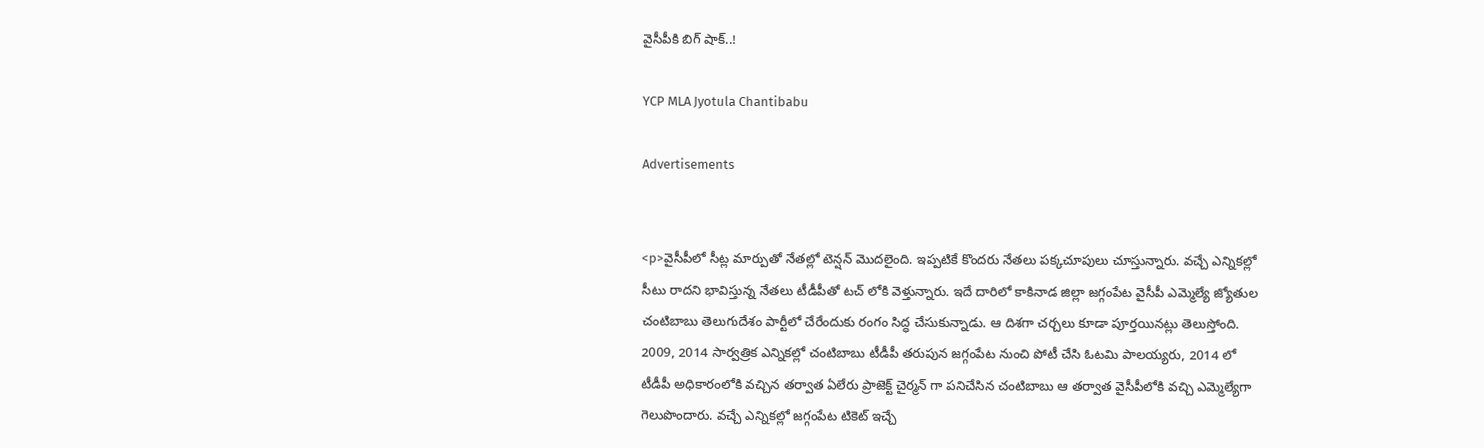వైసీపీకి బిగ్ షాక్..!

YCP MLA Jyotula Chantibabu

Advertisements


<p>వైసీపీలో సీట్ల మార్పుతో నేతల్లో టెన్షన్ మొదలైంది. ఇప్పటికే కొందరు నేతలు పక్కచూపులు చూస్తున్నారు. వచ్చే ఎన్నికల్లో సీటు రాదని భావిస్తున్న నేతలు టీడీపీతో టచ్ లోకి వెళ్తున్నారు. ఇదే దారిలో కాకినాడ జిల్లా జగ్గంపేట వైసీపీ ఎమ్మెల్యే జ్యోతుల చంటిబాబు తెలుగుదేశం పార్టీలో చేరేందుకు రంగం సిద్ధ చేసుకున్నాడు. ఆ దిశగా చర్చలు కూడా పూర్తయినట్లు తెలుస్తోంది. 2009, 2014 సార్వత్రిక ఎన్నికల్లో చంటిబాబు టీడీపీ తరుపున జగ్గంపేట నుంచి పోటీ చేసి ఓటమి పాలయ్యరు, 2014 లో టీడీపీ అధికారంలోకి వచ్చిన తర్వాత ఏలేరు ప్రాజెక్ట్ చైర్మన్ గా పనిచేసిన చంటిబాబు ఆ తర్వాత వైసీపీలోకి వచ్చి ఎమ్మెల్యేగా గెలుపొందారు. వచ్చే ఎన్నికల్లో జగ్గంపేట టికెట్ ఇచ్చే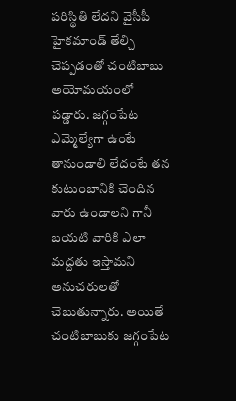పరిస్థితి లేదని వైసీపీ హైకమాండ్ తేల్చి చెప్పడంతో చంటిబాబు అయోమయంలో పడ్డారు. జగ్గంపేట ఎమ్మెల్యేగా ఉంటే తానుండాలి లేదంటే తన కుటుంబానికి చెందిన వారు ఉండాలని గానీ బయటి వారికి ఎలా మద్దతు ఇస్తామని అనుచరులతో చెబుతున్నారు. అయితే చంటిబాబుకు జగ్గంపేట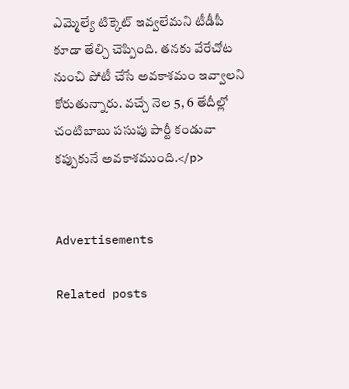ఎమ్మెల్యే టిక్కెట్ ఇవ్వలేమని టీడీపీ కూడా తేల్చి చెప్పింది. తనకు వేరేచోట నుంచి పోటీ చేసే అవకాశమం ఇవ్వాలని కోరుతున్నారు. వచ్చే నెల 5, 6 తేదీల్లో చంటిబాబు పసుపు పార్టీ కండువా కప్పుకునే అవకాశముంది.</p>


Advertisements

Related posts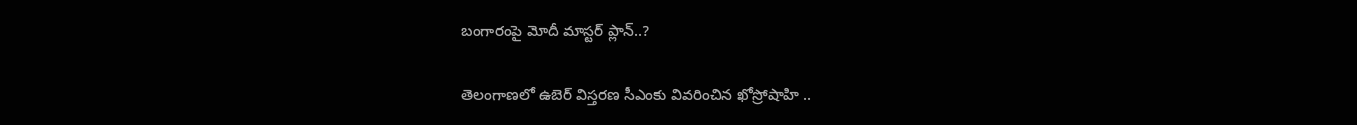బంగారంపై మోదీ మాస్టర్ ప్లాన్..?

తెలంగాణలో ఉబెర్ విస్తరణ సీఎంకు వివరించిన ఖోస్రోషాహి ..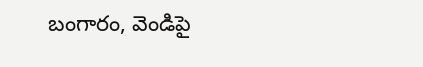బంగారం, వెండిపై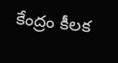కేంద్రం కీలక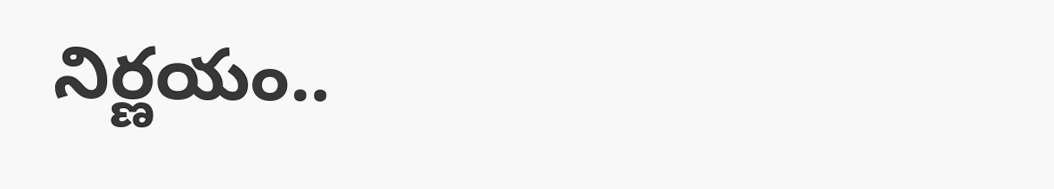నిర్ణయం..